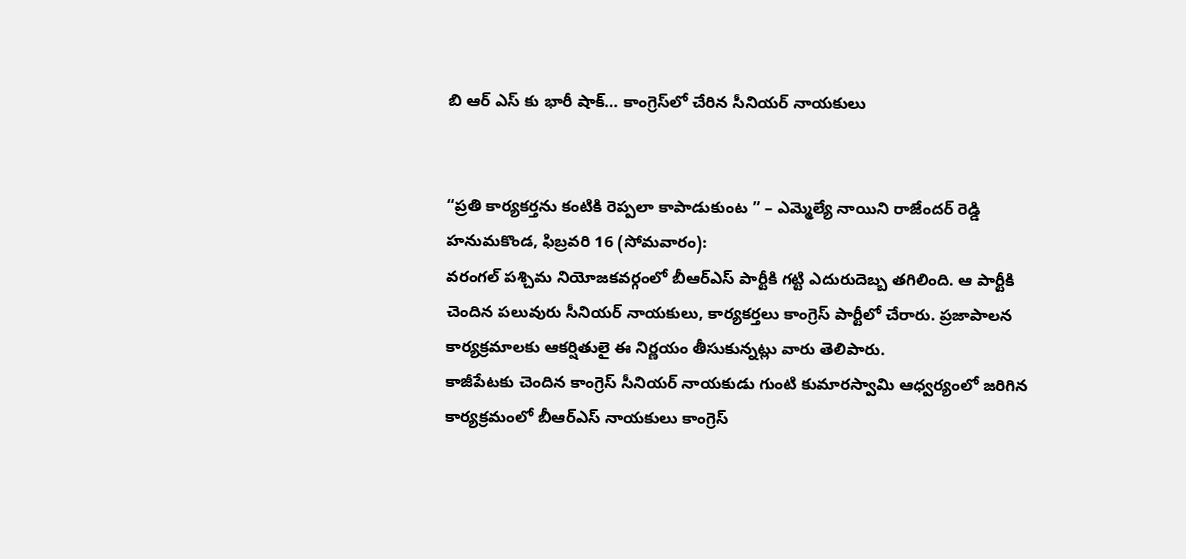బి ఆర్ ఎస్ కు భారీ షాక్… కాంగ్రెస్‌లో చేరిన సీనియర్ నాయకులు


“ప్రతి కార్యకర్తను కంటికి రెప్పలా కాపాడుకుంట ” – ఎమ్మెల్యే నాయిని రాజేందర్ రెడ్డి
హనుమకొండ, ఫిబ్రవరి 16 (సోమవారం):
వరంగల్ పశ్చిమ నియోజకవర్గంలో బీఆర్ఎస్ పార్టీకి గట్టి ఎదురుదెబ్బ తగిలింది. ఆ పార్టీకి చెందిన పలువురు సీనియర్ నాయకులు, కార్యకర్తలు కాంగ్రెస్ పార్టీలో చేరారు. ప్రజాపాలన కార్యక్రమాలకు ఆకర్షితులై ఈ నిర్ణయం తీసుకున్నట్లు వారు తెలిపారు.
కాజీపేటకు చెందిన కాంగ్రెస్ సీనియర్ నాయకుడు గుంటి కుమారస్వామి ఆధ్వర్యంలో జరిగిన కార్యక్రమంలో బీఆర్ఎస్ నాయకులు కాంగ్రెస్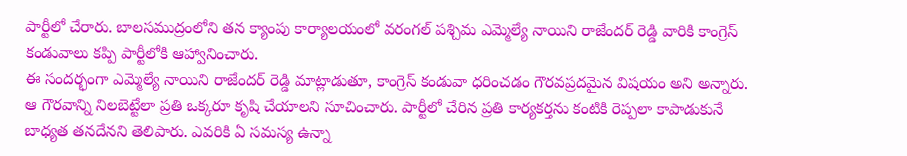పార్టీలో చేరారు. బాలసముద్రంలోని తన క్యాంపు కార్యాలయంలో వరంగల్ పశ్చిమ ఎమ్మెల్యే నాయిని రాజేందర్ రెడ్డి వారికి కాంగ్రెస్ కండువాలు కప్పి పార్టీలోకి ఆహ్వానించారు.
ఈ సందర్భంగా ఎమ్మెల్యే నాయిని రాజేందర్ రెడ్డి మాట్లాడుతూ, కాంగ్రెస్ కండువా ధరించడం గౌరవప్రదమైన విషయం అని అన్నారు. ఆ గౌరవాన్ని నిలబెట్టేలా ప్రతి ఒక్కరూ కృషి చేయాలని సూచించారు. పార్టీలో చేరిన ప్రతి కార్యకర్తను కంటికి రెప్పలా కాపాడుకునే బాధ్యత తనదేనని తెలిపారు. ఎవరికి ఏ సమస్య ఉన్నా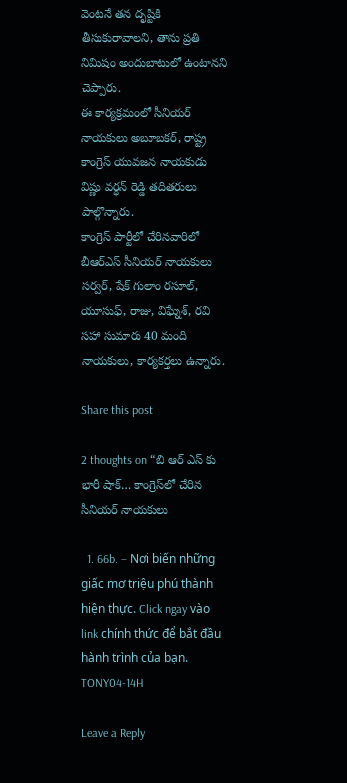వెంటనే తన దృష్టికి తీసుకురావాలని, తాను ప్రతి నిమిషం అందుబాటులో ఉంటానని చెప్పారు.
ఈ కార్యక్రమంలో సీనియర్ నాయకులు అబూబకర్, రాష్ట్ర కాంగ్రెస్ యువజన నాయకుడు విష్ణు వర్ధన్ రెడ్డి తదితరులు పాల్గొన్నారు.
కాంగ్రెస్ పార్టీలో చేరినవారిలో బీఆర్ఎస్ సీనియర్ నాయకులు సర్వర్, షేక్ గులాం రసూల్, యూసుఫ్, రాజు, విఘ్నేశ్, రవి సహా సుమారు 40 మంది నాయకులు, కార్యకర్తలు ఉన్నారు.

Share this post

2 thoughts on “బి ఆర్ ఎస్ కు భారీ షాక్… కాంగ్రెస్‌లో చేరిన సీనియర్ నాయకులు

  1. 66b. – Nơi biến những giấc mơ triệu phú thành hiện thực. Click ngay vào link chính thức để bắt đầu hành trình của bạn. TONY04-14H

Leave a Reply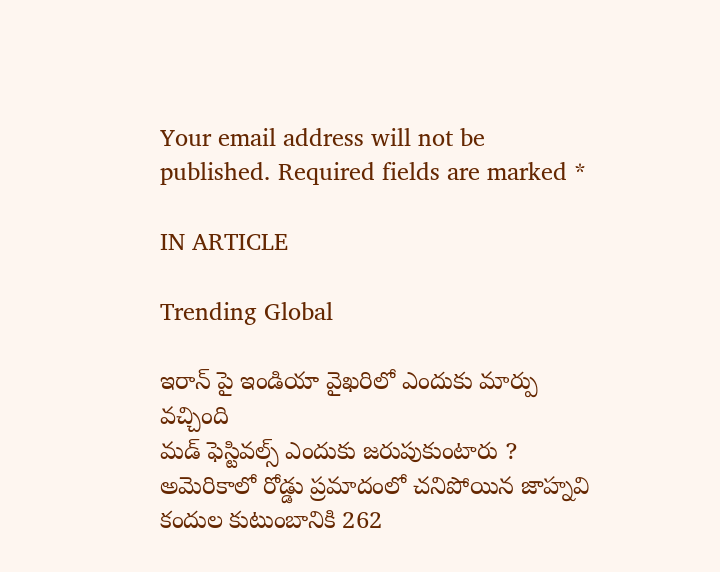Your email address will not be published. Required fields are marked *

IN ARTICLE

Trending Global

ఇరాన్ పై ఇండియా వైఖరిలో ఎందుకు మార్పు వచ్చింది
మడ్ ఫెస్టివల్స్ ఎందుకు జరుపుకుంటారు ?
అమెరికాలో రోడ్డు ప్రమాదంలో చనిపోయిన జాహ్నవి కందుల కుటుంబానికి 262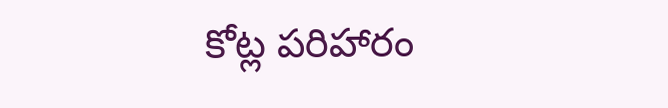కోట్ల పరిహారం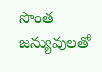సొంత జన్యువులతో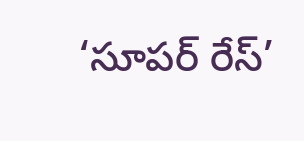‘సూపర్ రేస్’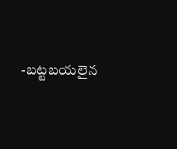-బట్టబయలైన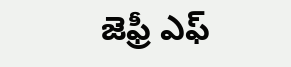జెఫ్రీ ఎఫ్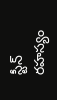స్టీన్ రహస్యం